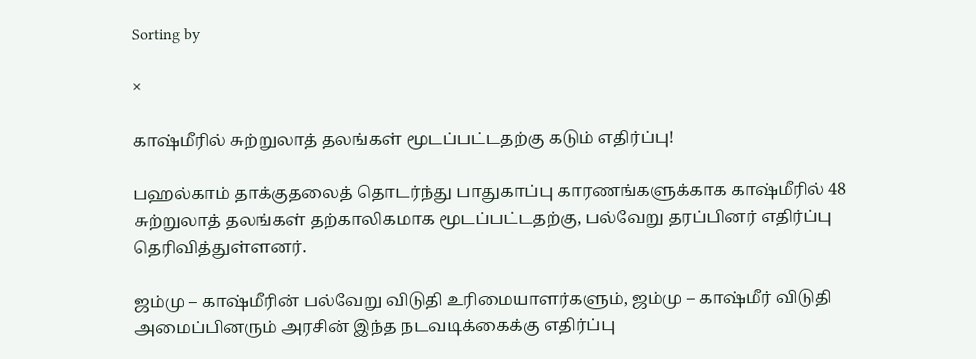Sorting by

×

காஷ்மீரில் சுற்றுலாத் தலங்கள் மூடப்பட்டதற்கு கடும் எதிர்ப்பு!

பஹல்காம் தாக்குதலைத் தொடர்ந்து பாதுகாப்பு காரணங்களுக்காக காஷ்மீரில் 48 சுற்றுலாத் தலங்கள் தற்காலிகமாக மூடப்பட்டதற்கு, பல்வேறு தரப்பினர் எதிர்ப்பு தெரிவித்துள்ளனர்.

ஜம்மு – காஷ்மீரின் பல்வேறு விடுதி உரிமையாளர்களும், ஜம்மு – காஷ்மீர் விடுதி அமைப்பினரும் அரசின் இந்த நடவடிக்கைக்கு எதிர்ப்பு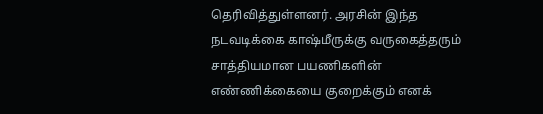தெரிவித்துள்ளனர். அரசின் இந்த நடவடிக்கை காஷ்மீருக்கு வருகைத்தரும் சாத்தியமான பயணிகளின் எண்ணிக்கையை குறைக்கும் எனக்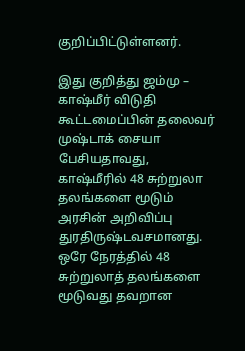குறிப்பிட்டுள்ளனர்.

இது குறித்து ஜம்மு – காஷ்மீர் விடுதி கூட்டமைப்பின் தலைவர் முஷ்டாக் சையா பேசியதாவது, காஷ்மீரில் 48 சுற்றுலா தலங்களை மூடும் அரசின் அறிவிப்பு துரதிருஷ்டவசமானது. ஒரே நேரத்தில் 48 சுற்றுலாத் தலங்களை மூடுவது தவறான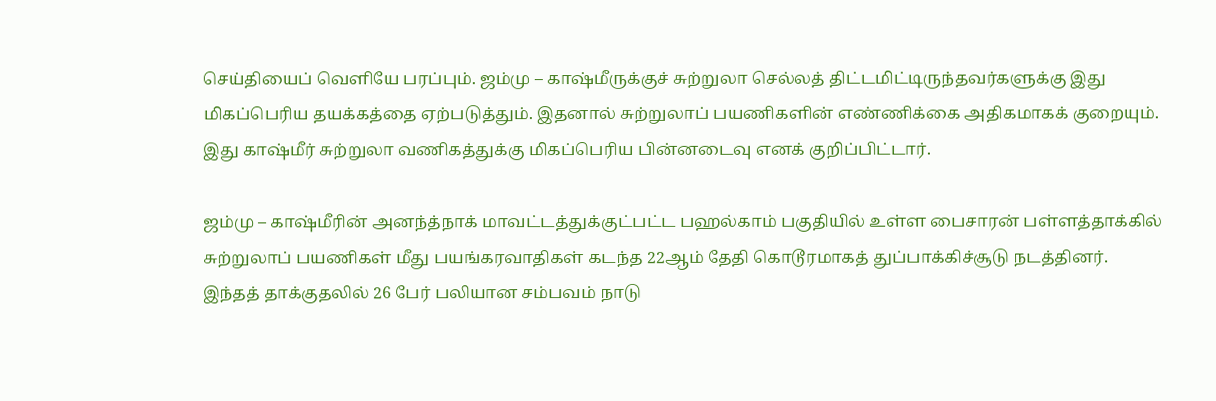செய்தியைப் வெளியே பரப்பும். ஜம்மு – காஷ்மீருக்குச் சுற்றுலா செல்லத் திட்டமிட்டிருந்தவர்களுக்கு இது மிகப்பெரிய தயக்கத்தை ஏற்படுத்தும். இதனால் சுற்றுலாப் பயணிகளின் எண்ணிக்கை அதிகமாகக் குறையும். இது காஷ்மீர் சுற்றுலா வணிகத்துக்கு மிகப்பெரிய பின்னடைவு எனக் குறிப்பிட்டார்.

ஜம்மு – காஷ்மீரின் அனந்த்நாக் மாவட்டத்துக்குட்பட்ட பஹல்காம் பகுதியில் உள்ள பைசாரன் பள்ளத்தாக்கில் சுற்றுலாப் பயணிகள் மீது பயங்கரவாதிகள் கடந்த 22ஆம் தேதி கொடூரமாகத் துப்பாக்கிச்சூடு நடத்தினர். இந்தத் தாக்குதலில் 26 பேர் பலியான சம்பவம் நாடு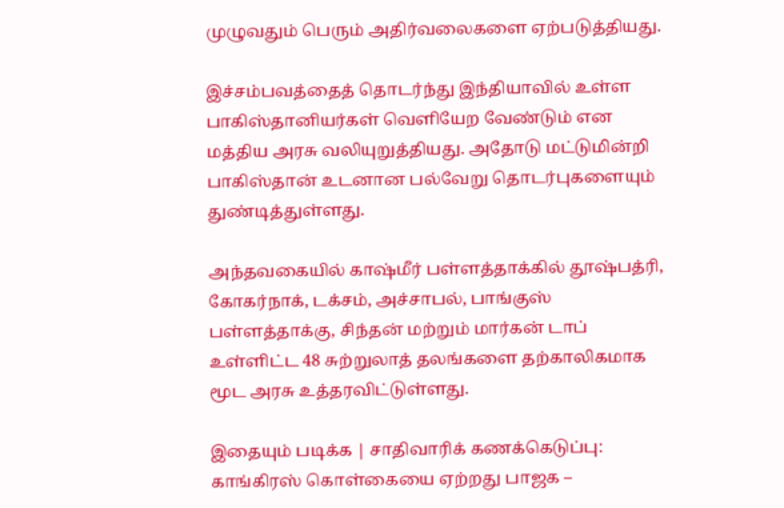முழுவதும் பெரும் அதிர்வலைகளை ஏற்படுத்தியது.

இச்சம்பவத்தைத் தொடர்ந்து இந்தியாவில் உள்ள பாகிஸ்தானியர்கள் வெளியேற வேண்டும் என மத்திய அரசு வலியுறுத்தியது. அதோடு மட்டுமின்றி பாகிஸ்தான் உடனான பல்வேறு தொடர்புகளையும் துண்டித்துள்ளது.

அந்தவகையில் காஷ்மீர் பள்ளத்தாக்கில் தூஷ்பத்ரி, கோகர்நாக், டக்சம், அச்சாபல், பாங்குஸ் பள்ளத்தாக்கு, சிந்தன் மற்றும் மார்கன் டாப் உள்ளிட்ட 48 சுற்றுலாத் தலங்களை தற்காலிகமாக மூட அரசு உத்தரவிட்டுள்ளது.

இதையும் படிக்க | சாதிவாரிக் கணக்கெடுப்பு: காங்கிரஸ் கொள்கையை ஏற்றது பாஜக –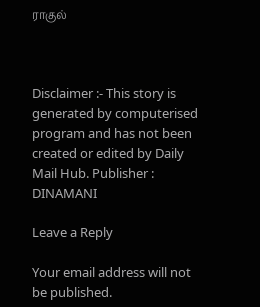ராகுல்



Disclaimer :- This story is generated by computerised program and has not been created or edited by Daily Mail Hub. Publisher : DINAMANI

Leave a Reply

Your email address will not be published.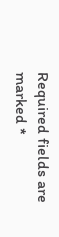Required fields are marked *